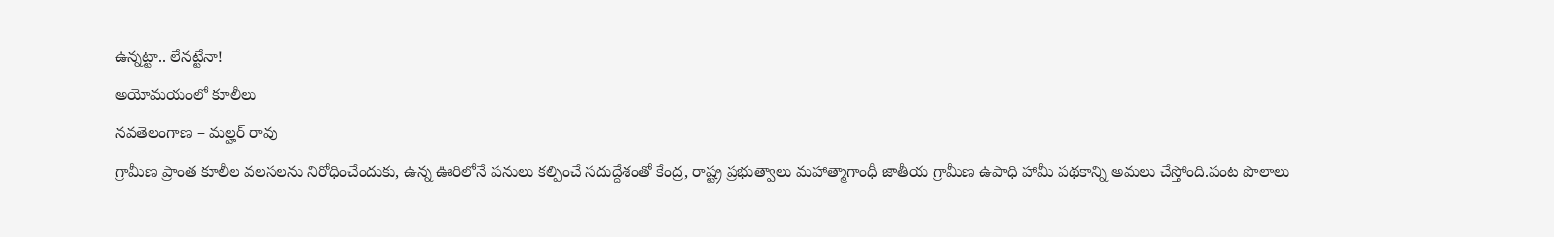ఉన్నట్టా.. లేనట్టేనా!
అయోమయంలో కూలీలు
నవతెలంగాణ – మల్హర్ రావు
గ్రామీణ ప్రాంత కూలీల వలసలను నిరోధించేందుకు, ఉన్న ఊరిలోనే పనులు కల్పించే సదుద్దేశంతో కేంద్ర, రాష్ట్ర ప్రభుత్వాలు మహాత్మాగాంధీ జాతీయ గ్రామీణ ఉపాధి హామీ పథకాన్ని అమలు చేస్తోంది.పంట పొలాలు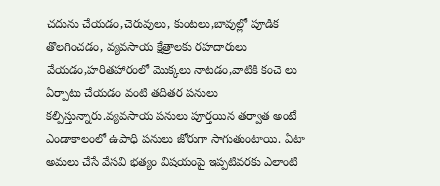చదును చేయడం,చెరువులు, కుంటలు,బావుల్లో పూడిక తొలగించడం, వ్యవసాయ క్షేత్రాలకు రహదారులు వేయడం,హరితహారంలో మొక్కలు నాటడం,వాటికి కంచె లు ఏర్పాటు చేయడం వంటి తదితర పనులు కల్పిస్తున్నారు.వ్యవసాయ పనులు పూర్తయిన తర్వాత అంటే ఎండాకాలంలో ఉపాధి పనులు జోరుగా సాగుతుంటాయి. ఏటా అమలు చేసే వేసవి భత్యం విషయంపై ఇప్పటివరకు ఎలాంటి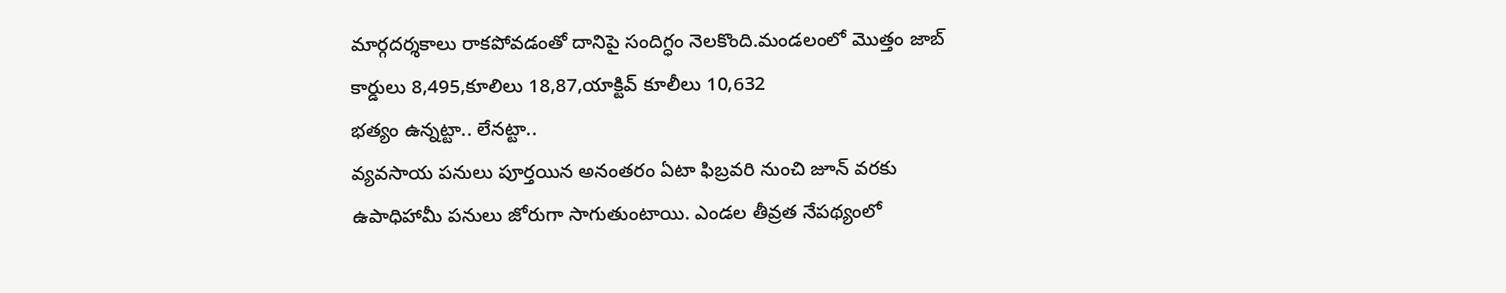మార్గదర్శకాలు రాకపోవడంతో దానిపై సందిగ్ధం నెలకొంది.మండలంలో మొత్తం జాబ్ కార్డులు 8,495,కూలిలు 18,87,యాక్టివ్ కూలీలు 10,632
భత్యం ఉన్నట్టా.. లేనట్టా..
వ్యవసాయ పనులు పూర్తయిన అనంతరం ఏటా ఫిబ్రవరి నుంచి జూన్ వరకు ఉపాధిహామీ పనులు జోరుగా సాగుతుంటాయి. ఎండల తీవ్రత నేపథ్యంలో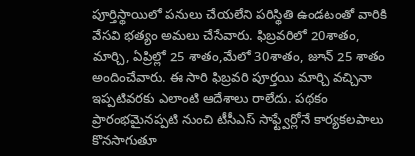పూర్తిస్థాయిలో పనులు చేయలేని పరిస్థితి ఉండటంతో వారికి వేసవి భత్యం అమలు చేసేవారు. ఫిబ్రవరిలో 20శాతం, మార్చి, ఏప్రిల్లో 25 శాతం,మేలో 30శాతం, జూన్ 25 శాతం అందించేవారు. ఈ సారి ఫిబ్రవరి పూర్తయి మార్చి వచ్చినా ఇప్పటివరకు ఎలాంటి ఆదేశాలు రాలేదు. పథకం ప్రారంభమైనప్పటి నుంచి టీసీఎస్ సాఫ్ట్వేర్లోనే కార్యకలపాలు కొనసాగుతూ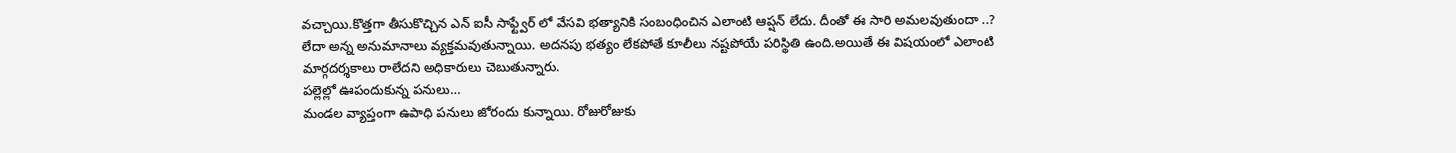వచ్చాయి.కొత్తగా తీసుకొచ్చిన ఎన్ ఐసీ సాఫ్ట్వేర్ లో వేసవి భత్యానికి సంబంధించిన ఎలాంటి ఆప్షన్ లేదు. దీంతో ఈ సారి అమలవుతుందా ..? లేదా అన్న అనుమానాలు వ్యక్తమవుతున్నాయి. అదనపు భత్యం లేకపోతే కూలీలు నష్టపోయే పరిస్థితి ఉంది.అయితే ఈ విషయంలో ఎలాంటి మార్గదర్శకాలు రాలేదని అధికారులు చెబుతున్నారు.
పల్లెల్లో ఊపందుకున్న పనులు…
మండల వ్యాప్తంగా ఉపాధి పనులు జోరందు కున్నాయి. రోజురోజుకు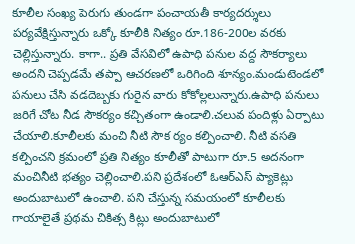కూలీల సంఖ్య పెరుగు తుండగా పంచాయతీ కార్యదర్శులు పర్యవేక్షిస్తున్నారు ఒక్కో కూలీకి నిత్యం రూ.186-200ల వరకు చెల్లిస్తున్నారు. కాగా.. ప్రతి వేసవిలో ఉపాధి పనుల వద్ద సౌకర్యాలు అందని చెప్పడమే తప్పా ఆచరణలో ఒరిగింది శూన్యం.మండుటెండలో పనులు చేసి వడదెబ్బకు గురైన వారు కోకోల్లలున్నారు.ఉపాధి పనులు జరిగే చోట నీడ సౌకర్యం కచ్చితంగా ఉండాలి.చలువ పందిళ్లు ఏర్పాటు చేయాలి.కూలీలకు మంచి నీటి సౌక ర్యం కల్పించాలి. నీటి వసతి కల్పించని క్రమంలో ప్రతి నిత్యం కూలీతో పాటుగా రూ.5 అదనంగా మంచినీటి భత్యం చెల్లించాలి.పని ప్రదేశంలో ఓఆర్ఎస్ ప్యాకెట్లు అందుబాటులో ఉంచాలి. పని చేస్తున్న సమయంలో కూలీలకు గాయాలైతే ప్రథమ చికిత్స కిట్లు అందుబాటులో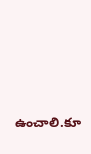ఉంచాలి.కూ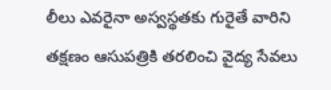లీలు ఎవరైనా అస్వస్థతకు గురైతే వారిని తక్షణం ఆసుపత్రికి తరలించి వైద్య సేవలు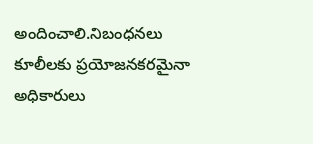అందించాలి.నిబంధనలు కూలీలకు ప్రయోజనకరమైనా అధికారులు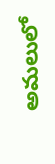అమలులో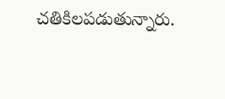చతికిలపడుతున్నారు.